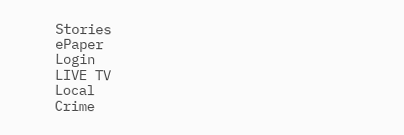Stories
ePaper
Login
LIVE TV
Local
Crime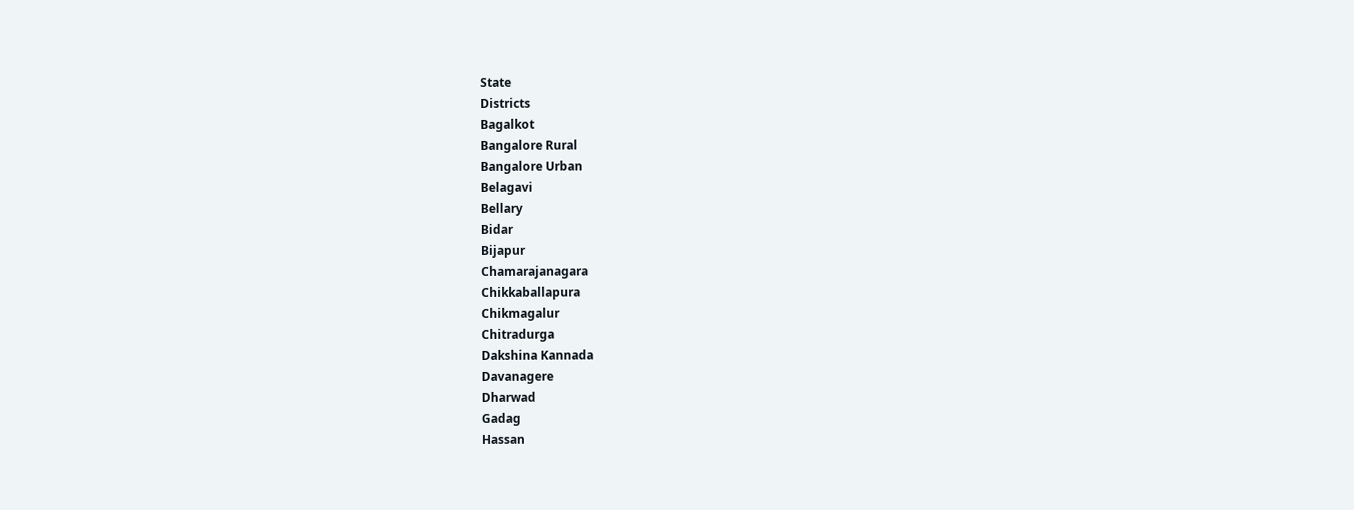State
Districts
Bagalkot
Bangalore Rural
Bangalore Urban
Belagavi
Bellary
Bidar
Bijapur
Chamarajanagara
Chikkaballapura
Chikmagalur
Chitradurga
Dakshina Kannada
Davanagere
Dharwad
Gadag
Hassan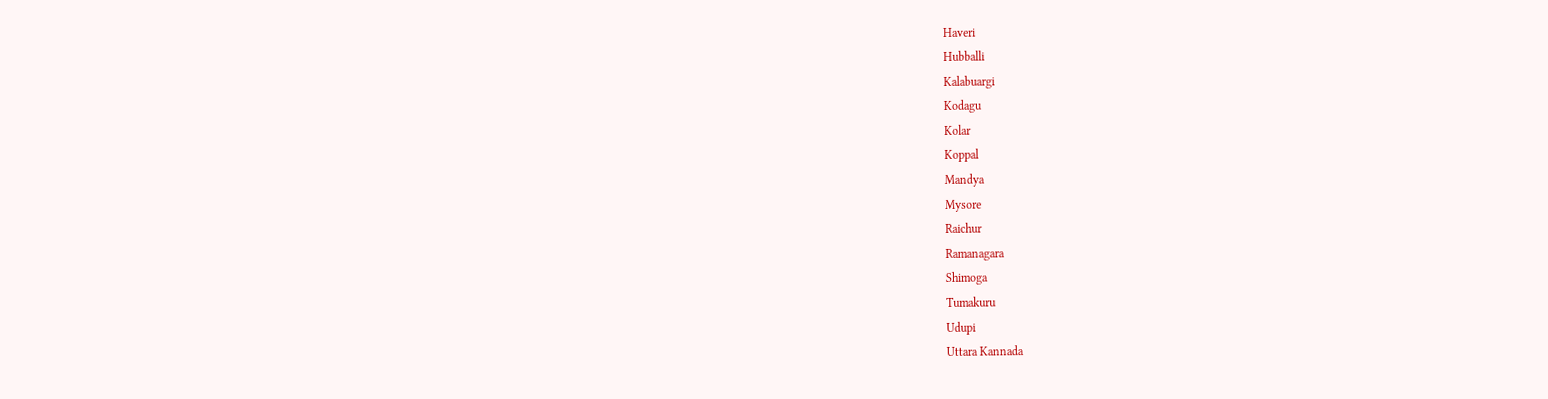Haveri
Hubballi
Kalabuargi
Kodagu
Kolar
Koppal
Mandya
Mysore
Raichur
Ramanagara
Shimoga
Tumakuru
Udupi
Uttara Kannada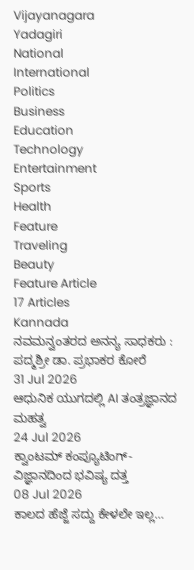Vijayanagara
Yadagiri
National
International
Politics
Business
Education
Technology
Entertainment
Sports
Health
Feature
Traveling
Beauty
Feature Article
17 Articles
Kannada
ನವಮನ್ವಂತರದ ಅನನ್ಯ ಸಾಧಕರು : ಪದ್ಮಶ್ರೀ ಡಾ. ಪ್ರಭಾಕರ ಕೋರೆ
31 Jul 2026
ಆಧುನಿಕ ಯುಗದಲ್ಲಿ AI ತಂತ್ರಜ್ಞಾನದ ಮಹತ್ವ
24 Jul 2026
ಕ್ವಾಂಟಮ್ ಕಂಪ್ಯೂಟಿಂಗ್-ವಿಜ್ಞಾನದಿಂದ ಭವಿಷ್ಯ ದತ್ತ
08 Jul 2026
ಕಾಲದ ಹೆಜ್ಜೆ ಸದ್ದು ಕೇಳಲೇ ಇಲ್ಲ…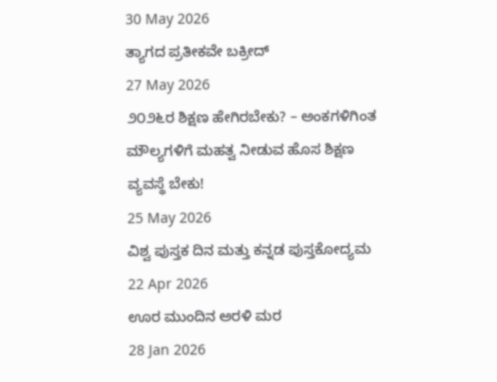30 May 2026
ತ್ಯಾಗದ ಪ್ರತೀಕವೇ ಬಕ್ರೀದ್
27 May 2026
೨೦೨೬ರ ಶಿಕ್ಷಣ ಹೇಗಿರಬೇಕು? – ಅಂಕಗಳಿಗಿಂತ ಮೌಲ್ಯಗಳಿಗೆ ಮಹತ್ವ ನೀಡುವ ಹೊಸ ಶಿಕ್ಷಣ ವ್ಯವಸ್ಥೆ ಬೇಕು!
25 May 2026
ವಿಶ್ವ ಪುಸ್ತಕ ದಿನ ಮತ್ತು ಕನ್ನಡ ಪುಸ್ತಕೋದ್ಯಮ
22 Apr 2026
ಊರ ಮುಂದಿನ ಅರಳಿ ಮರ
28 Jan 2026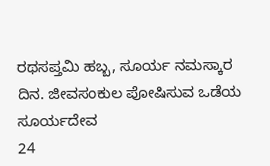ರಥಸಪ್ತಮಿ ಹಬ್ಬ, ಸೂರ್ಯ ನಮಸ್ಕಾರ ದಿನ. ಜೀವಸಂಕುಲ ಪೋಷಿಸುವ ಒಡೆಯ ಸೂರ್ಯದೇವ
24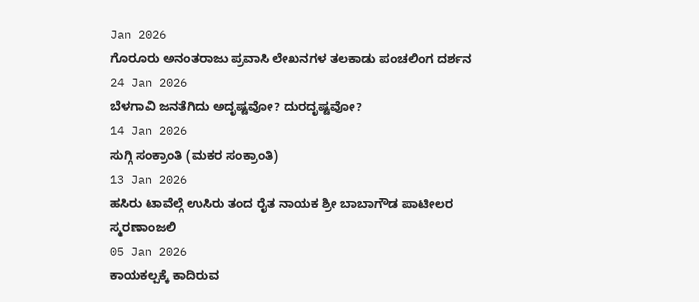Jan 2026
ಗೊರೂರು ಅನಂತರಾಜು ಪ್ರವಾಸಿ ಲೇಖನಗಳ ತಲಕಾಡು ಪಂಚಲಿಂಗ ದರ್ಶನ
24 Jan 2026
ಬೆಳಗಾವಿ ಜನತೆಗಿದು ಅದೃಷ್ಟವೋ? ದುರದೃಷ್ಟವೋ?
14 Jan 2026
ಸುಗ್ಗಿ ಸಂಕ್ರಾಂತಿ (ಮಕರ ಸಂಕ್ರಾಂತಿ)
13 Jan 2026
ಹಸಿರು ಟಾವೆಲ್ಗೆ ಉಸಿರು ತಂದ ರೈತ ನಾಯಕ ಶ್ರೀ ಬಾಬಾಗೌಡ ಪಾಟೀಲರ ಸ್ಮರಣಾಂಜಲಿ
05 Jan 2026
ಕಾಯಕಲ್ಪಕ್ಕೆ ಕಾದಿರುವ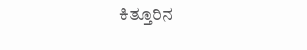ಕಿತ್ತೂರಿನ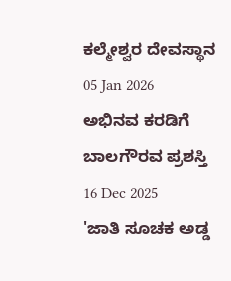ಕಲ್ಮೇಶ್ವರ ದೇವಸ್ಥಾನ
05 Jan 2026
ಅಭಿನವ ಕರಡಿಗೆ ಬಾಲಗೌರವ ಪ್ರಶಸ್ತಿ
16 Dec 2025
'ಜಾತಿ ಸೂಚಕ ಅಡ್ಡ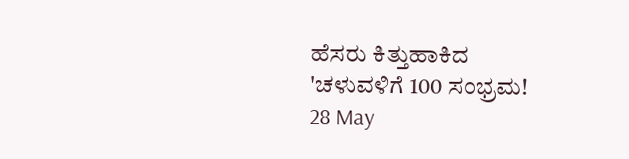ಹೆಸರು ಕಿತ್ತುಹಾಕಿದ 'ಚಳುವಳಿಗೆ 100 ಸಂಭ್ರಮ!
28 May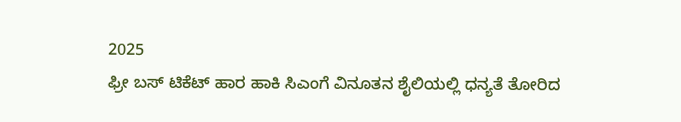2025
ಫ್ರೀ ಬಸ್ ಟಿಕೆಟ್ ಹಾರ ಹಾಕಿ ಸಿಎಂಗೆ ವಿನೂತನ ಶೈಲಿಯಲ್ಲಿ ಧನ್ಯತೆ ತೋರಿದ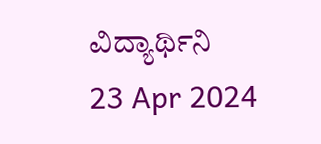ವಿದ್ಯಾರ್ಥಿನಿ
23 Apr 2024